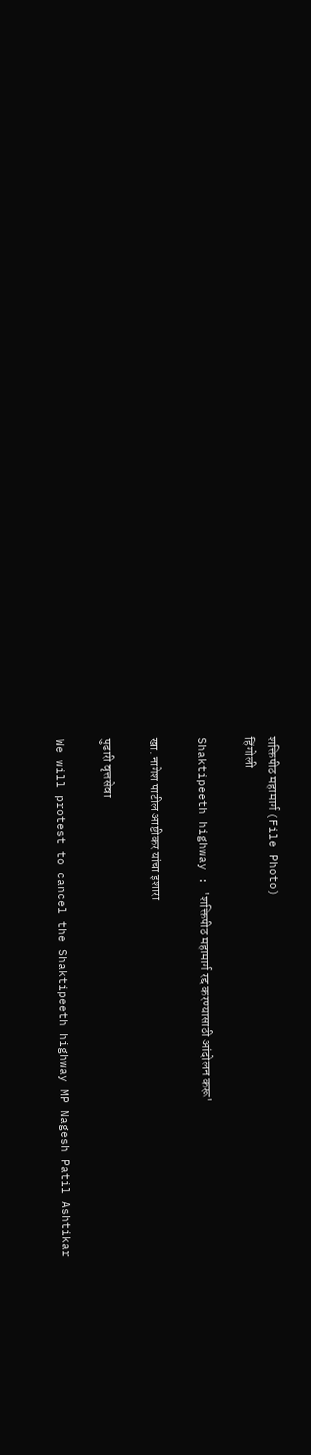शक्तिपीठ महामार्ग (File Photo)
हिंगोली

Shaktipeeth highway : 'शक्तिपीठ महामार्ग रद्द करण्यासाठी आंदोलन करू'

खा. नागेश पाटील आष्टीकर यांचा इशारा

पुढारी वृत्तसेवा

We will protest to cancel the Shaktipeeth highway MP Nagesh Patil Ashtikar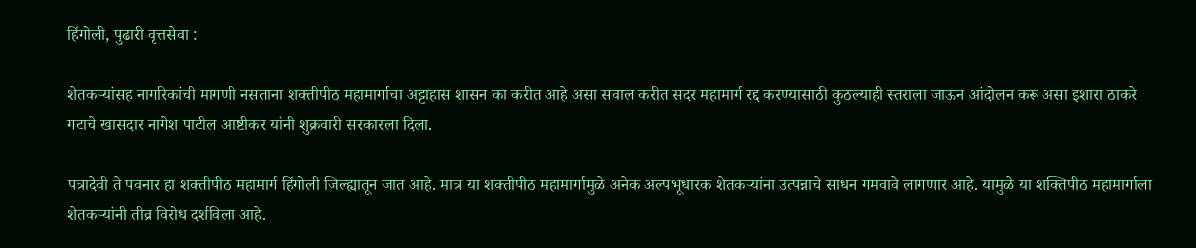हिंगोली, पुढारी वृत्तसेवा :

शेतकऱ्यांसह नागरिकांची मागणी नसताना शक्तीपीठ महामार्गाचा अट्टाहास शासन का करीत आहे असा सवाल करीत सदर महामार्ग रद्द करण्यासाठी कुठल्याही स्तराला जाऊन आंदोलन करू असा इशारा ठाकरे गटाचे खासदार नागेश पाटील आष्टीकर यांनी शुक्रवारी सरकारला दिला.

पत्रादेवी ते पवनार हा शक्तीपीठ महामार्ग हिंगोली जिल्ह्यातून जात आहे. मात्र या शक्तीपीठ महामार्गामुळे अनेक अल्पभूधारक शेतकऱ्यांना उत्पन्नाचे साधन गमवावे लागणार आहे. यामुळे या शक्तिपीठ महामार्गाला शेतकऱ्यांनी तीव्र विरोध दर्शविला आहे.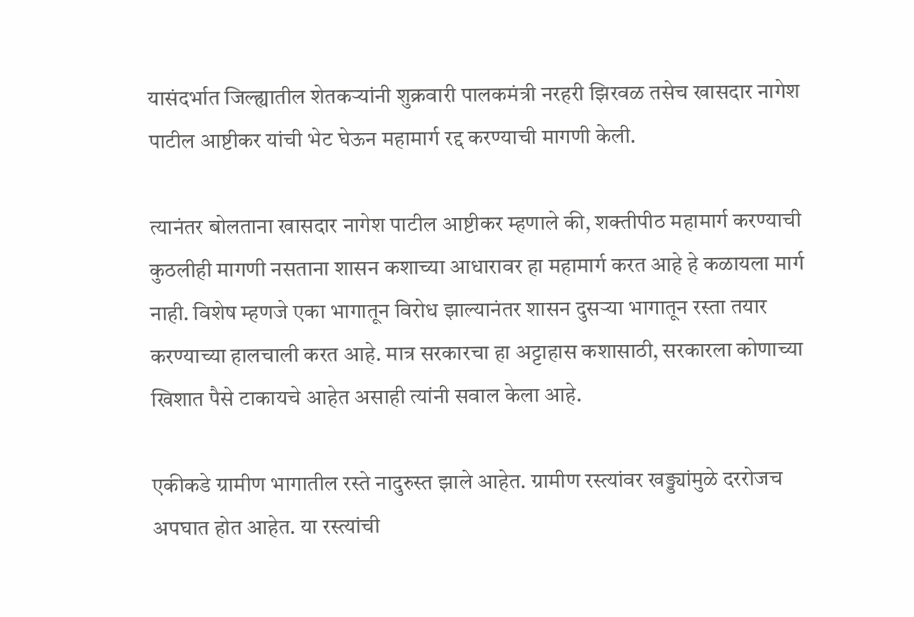यासंदर्भात जिल्ह्यातील शेतकऱ्यांनी शुक्रवारी पालकमंत्री नरहरी झिरवळ तसेच खासदार नागेश पाटील आष्टीकर यांची भेट घेऊन महामार्ग रद्द करण्याची मागणी केली.

त्यानंतर बोलताना खासदार नागेश पाटील आष्टीकर म्हणाले की, शक्तीपीठ महामार्ग करण्याची कुठलीही मागणी नसताना शासन कशाच्या आधारावर हा महामार्ग करत आहे हे कळायला मार्ग नाही. विशेष म्हणजे एका भागातून विरोध झाल्यानंतर शासन दुसऱ्या भागातून रस्ता तयार करण्याच्या हालचाली करत आहे. मात्र सरकारचा हा अट्टाहास कशासाठी, सरकारला कोणाच्या खिशात पैसे टाकायचे आहेत असाही त्यांनी सवाल केला आहे.

एकीकडे ग्रामीण भागातील रस्ते नादुरुस्त झाले आहेत. ग्रामीण रस्त्यांवर खड्ड्यांमुळे दररोजच अपघात होत आहेत. या रस्त्यांची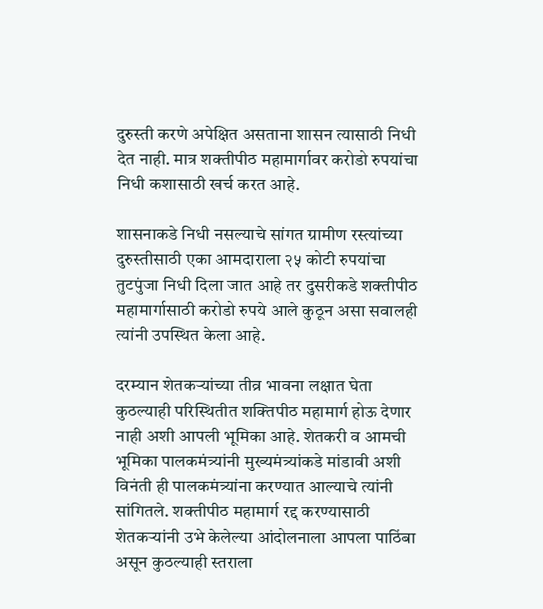दुरुस्ती करणे अपेक्षित असताना शासन त्यासाठी निधी देत नाही. मात्र शक्तीपीठ महामार्गावर करोडो रुपयांचा निधी कशासाठी खर्च करत आहे.

शासनाकडे निधी नसल्याचे सांगत ग्रामीण रस्त्यांच्या दुरुस्तीसाठी एका आमदाराला २५ कोटी रुपयांचा तुटपुंजा निधी दिला जात आहे तर दुसरीकडे शक्तीपीठ महामार्गासाठी करोडो रुपये आले कुठून असा सवालही त्यांनी उपस्थित केला आहे.

दरम्यान शेतकऱ्यांच्या तीव्र भावना लक्षात घेता कुठल्याही परिस्थितीत शक्तिपीठ महामार्ग होऊ देणार नाही अशी आपली भूमिका आहे. शेतकरी व आमची भूमिका पालकमंत्र्यांनी मुख्यमंत्र्यांकडे मांडावी अशी विनंती ही पालकमंत्र्यांना करण्यात आल्याचे त्यांनी सांगितले. शक्तीपीठ महामार्ग रद्द करण्यासाठी शेतकऱ्यांनी उभे केलेल्या आंदोलनाला आपला पाठिंबा असून कुठल्याही स्तराला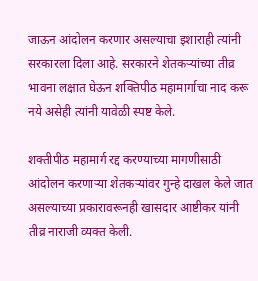जाऊन आंदोलन करणार असल्याचा इशाराही त्यांनी सरकारला दिला आहे. सरकारने शेतकऱ्यांच्या तीव्र भावना लक्षात घेऊन शक्तिपीठ महामार्गाचा नाद करू नये असेही त्यांनी यावेळी स्पष्ट केले.

शक्तीपीठ महामार्ग रद्द करण्याच्या मागणीसाठी आंदोलन करणाऱ्या शेतकऱ्यांवर गुन्हे दाखल केले जात असल्याच्या प्रकारावरूनही खासदार आष्टीकर यांनी तीव्र नाराजी व्यक्त केली.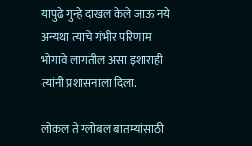यापुढे गुन्हे दाखल केले जाऊ नये अन्यथा त्याचे गंभीर परिणाम भोगावे लागतील असा इशाराही त्यांनी प्रशासनाला दिला.

लोकल ते ग्लोबल बातम्यांसाठी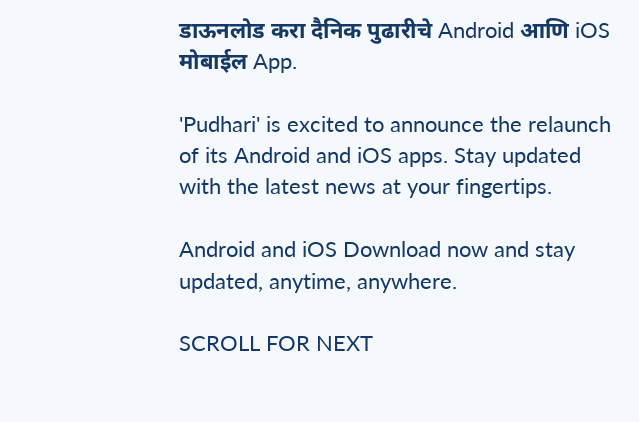डाऊनलोड करा दैनिक पुढारीचे Android आणि iOS मोबाईल App.

'Pudhari' is excited to announce the relaunch of its Android and iOS apps. Stay updated with the latest news at your fingertips.

Android and iOS Download now and stay updated, anytime, anywhere.

SCROLL FOR NEXT